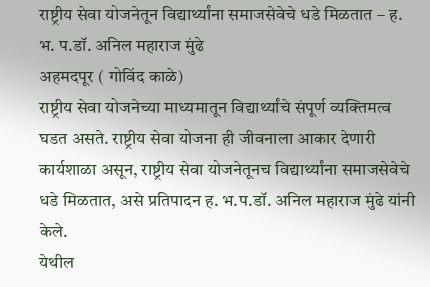राष्ट्रीय सेवा योजनेतून विद्यार्थ्यांना समाजसेवेचे धडे मिळतात – ह. भ. प.डॉ. अनिल महाराज मुंढे
अहमदपूर ( गोविंद काळे)
राष्ट्रीय सेवा योजनेच्या माध्यमातून विद्यार्थ्यांचे संपूर्ण व्यक्तिमत्व घडत असते. राष्ट्रीय सेवा योजना ही जीवनाला आकार देणारी कार्यशाळा असून, राष्ट्रीय सेवा योजनेतूनच विद्यार्थ्यांना समाजसेवेचे धडे मिळतात, असे प्रतिपादन ह. भ.प.डॉ. अनिल महाराज मुंढे यांनी केले.
येथील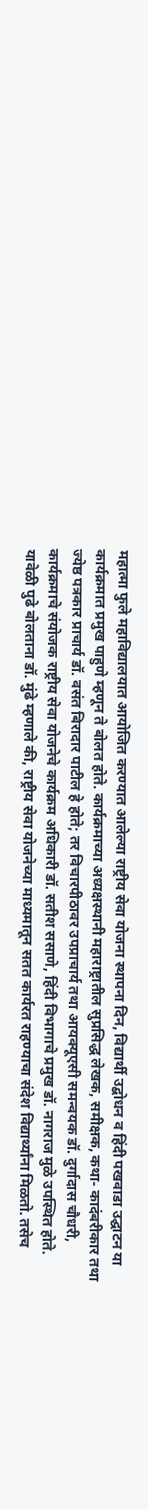महात्मा फुले महाविद्यालयात आयोजित करण्यात आलेल्या राष्ट्रीय सेवा योजना स्थापना दिन, विद्यार्थी उद्बोधन व हिंदी पखवाडा उद्घाटन या कार्यक्रमात प्रमुख पाहुणे म्हणून ते बोलत होते. कार्यक्रमाच्या अध्यक्षस्थानी महाराष्ट्रातील सुप्रसिद्ध लेखक, समीक्षक, कथा- कादंबरीकार तथा ज्येष्ठ पत्रकार प्राचार्य डॉ. वसंत बिरादार पाटील हे होते; तर विचारपीठावर उपप्राचार्य तथा आयक्यूएसी समन्वयक डॉ. दुर्गादास चौधरी, कार्यक्रमाचे संयोजक राष्ट्रीय सेवा योजनेचे कार्यक्रम अधिकारी डॉ. सतीश ससाणे, हिंदी विभागाचे प्रमुख डॉ. नागराज मुळे उपस्थित होते.
यावेळी पुढे बोलताना डॉ. मुंढे म्हणाले की, राष्ट्रीय सेवा योजनेच्या माध्यमातून सतत कार्यरत राहण्याचा संदेश विद्यार्थ्यांना मिळतो. तसेच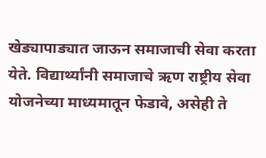खेड्यापाड्यात जाऊन समाजाची सेवा करता येते. विद्यार्थ्यांनी समाजाचे ऋण राष्ट्रीय सेवा योजनेच्या माध्यमातून फेडावे, असेही ते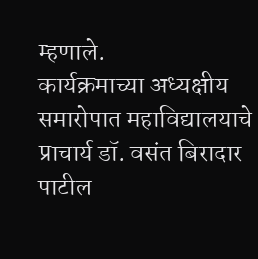म्हणाले.
कार्यक्रमाच्या अध्यक्षीय समारोपात महाविद्यालयाचे प्राचार्य डॉ. वसंत बिरादार पाटील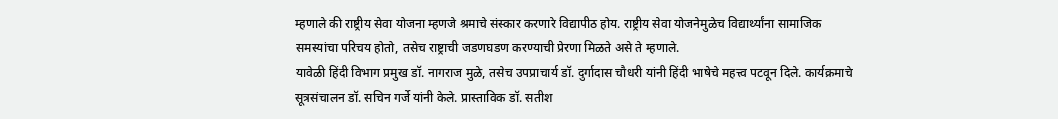म्हणाले की राष्ट्रीय सेवा योजना म्हणजे श्रमाचे संस्कार करणारे विद्यापीठ होय. राष्ट्रीय सेवा योजनेमुळेच विद्यार्थ्यांना सामाजिक समस्यांचा परिचय होतो, तसेच राष्ट्राची जडणघडण करण्याची प्रेरणा मिळते असे ते म्हणाले.
यावेळी हिंदी विभाग प्रमुख डॉ. नागराज मुळे, तसेच उपप्राचार्य डॉ. दुर्गादास चौधरी यांनी हिंदी भाषेचे महत्त्व पटवून दिले. कार्यक्रमाचे सूत्रसंचालन डॉ. सचिन गर्जे यांनी केले. प्रास्ताविक डॉ. सतीश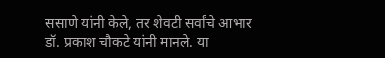ससाणे यांनी केले, तर शेवटी सर्वांचे आभार डॉ. प्रकाश चौकटे यांनी मानले. या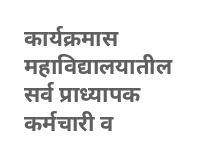कार्यक्रमास महाविद्यालयातील सर्व प्राध्यापक कर्मचारी व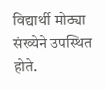विद्यार्थी मोठ्या संख्येने उपस्थित होते.